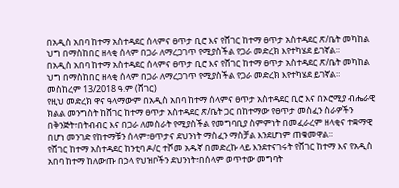በአዲስ አበባ ከተማ አስተዳደር ሰላምና ፀጥታ ቢሮ እና የሸገር ከተማ ፀጥታ አስተዳደር ጽ/ቤት መካከል ህግ በማስከበር ዘላቂ ሰላም በጋራ ለማረጋገጥ የሚያስችል የጋራ መድረክ እየተካሄደ ይገኛል።
በአዲስ አበባ ከተማ አስተዳደር ሰላምና ፀጥታ ቢሮ እና የሸገር ከተማ ፀጥታ አስተዳደር ጽ/ቤት መካከል ህግ በማስከበር ዘላቂ ሰላም በጋራ ለማረጋገጥ የሚያስችል የጋራ መድረክ እየተካሄደ ይገኛል።
መስከረም 13/2018 ዓ.ም (ሸገር)
የዚህ መድረክ ዋና ዓላማውም በአዲስ አበባ ከተማ ሰላምና ፀጥታ አስተዳደር ቢሮ እና በኦሮሚያ ብሔራዊ ክልል መንግስት ከሸገር ከተማ ፀጥታ አስተዳደር ጽ/ቤት ጋር በከተማው የፀጥታ መስፈን ስራዎችን በቅንጅት፣በትብብር እና በጋራ ለመስራት የሚያስችል የመግባቢያ ስምምነት በመፈራረም ዘላቂና ተቋማዊ በሆነ መንገድ የከተማቹን ሰላም፣ፀጥታና ደህንነት ማስፈን ማስቻል እንደሆነም ጠቁመዋል።
የሸገር ከተማ አስተዳደር ከንቲባ ዶ/ር ተሾመ አዱኛ በመድረኩ ላይ እንደተናገሩት የሸገር ከተማ እና የአዲስ አበባ ከተማ ከለውጡ በኃላ የህዝቦችን ደህንነት፣በሰላም ወጥተው መግባት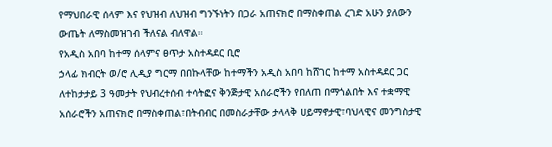የማህበራዊ ሰላም እና የህዝብ ለህዝብ ግንኙነትን በጋራ አጠናክሮ በማስቀጠል ረገድ አሁን ያለውን ውጤት ለማስመዝገብ ችለናል ብለዋል።
የአዲስ አበባ ከተማ ሰላምና ፀጥታ አስተዳደር ቢሮ
ኃላፊ ክብርት ወ/ሮ ሊዲያ ግርማ በበኩላቸው ከተማችን አዲስ አበባ ከሸገር ከተማ አስተዳደር ጋር ለተከታታይ 3 ዓመታት የህብረተሰብ ተሳትፎና ቅንጅታዊ አሰራሮችን የበለጠ በማጎልበት እና ተቋማዊ አሰራሮችን አጠናክሮ በማስቀጠል፣በትብብር በመስራታቸው ታላላቅ ሀይማኖታዊ፣ባህላዊና መንግስታዊ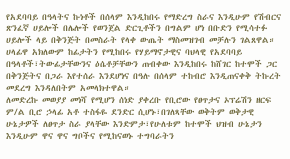የአደባባይ በዓላትና ኩነቶች በሰላም እንዲከበሩ የማድረግ ስራና እንዲሁም የሽብርና ጽንፈኛ ሀይሎች በሌሎች የወንጀል ድርጊቶችን በግልም ሆነ በቡድን የሚሳተፉ ሀይሎች ላይ በቅንጅት በመስራት የላቀ ውጤት ማስመዝገብ መቻሉን ገልጸዋል።
ሀላፊዋ አክለውም ከፊታትን የሚከበሩ የሃይማኖታዊና ባህላዊ የአደባባይ በዓላቶች፣ትውፊታቸውንና ዕሴቶቻቸውን ጠብቀው እንዲከበሩ ከሸገር ከተሞች ጋር በቅንጅትና በጋራ እየተሰራ እንደሆነና በዓሉ በሰላም ተከብሮ እንዲጠናቀቅ ትኩረት መደረግ እንዳለበትም አመላክተዋል።
ለመድረኩ መወያያ መነሻ የሚሆን ሰነድ ያቀረቡ የቢሮው የፀጥታና ኦፕሬሽን ዘርፍ ም/ል ቢሮ ኃላፊ አቶ ተስፋዬ ደንድር ሲሆኑ፣በገለጻቸው ወቅትም ወቅታዊ ሁኔታዎች ለፀጥታ ስራ ያላቸው እንድምታ፣የሁለቱም ከተሞች ህዝብ ሁኔታን እንዲሁም ዋና ዋና ግቦችና የሚከናወኑ ተግባራትን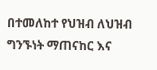በተመለከተ የህዝብ ለህዝብ ግንኙነት ማጠናከር እና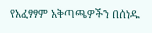የአፈፃፃም አቅጣጫዎችን በሰነዱ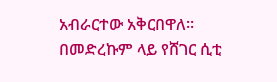አብራርተው አቅርበዋለ።
በመድረኩም ላይ የሸገር ሲቲ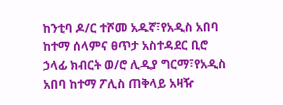ከንቲባ ዶ/ር ተሾመ አዱኛ፣የአዲስ አበባ ከተማ ሰላምና ፀጥታ አስተዳደር ቢሮ ኃላፊ ክብርት ወ/ሮ ሊዲያ ግርማ፣የአዲስ አበባ ከተማ ፖሊስ ጠቅላይ አዛዥ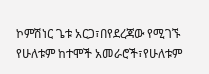ኮምሽነር ጌቱ አርጋ፣በየደረጃው የሚገኙ የሁለቱም ከተሞች አመራሮች፣የሁለቱም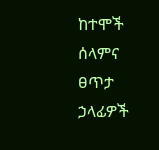ከተሞች ሰላምና ፀጥታ ኃላፊዎች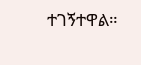ተገኝተዋል።